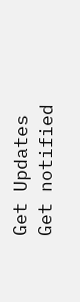Get Updates
Get notified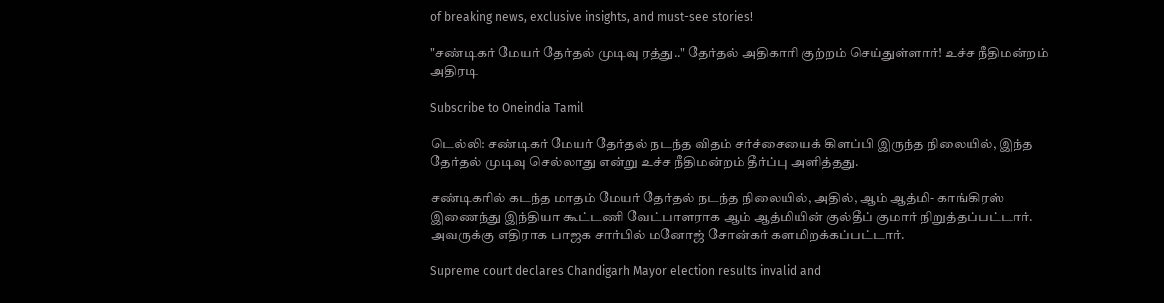of breaking news, exclusive insights, and must-see stories!

"சண்டிகர் மேயர் தேர்தல் முடிவு ரத்து.." தேர்தல் அதிகாரி குற்றம் செய்துள்ளார்! உச்ச நீதிமன்றம் அதிரடி

Subscribe to Oneindia Tamil

டெல்லி: சண்டிகர் மேயர் தேர்தல் நடந்த விதம் சர்ச்சையைக் கிளப்பி இருந்த நிலையில், இந்த தேர்தல் முடிவு செல்லாது என்று உச்ச நீதிமன்றம் தீர்ப்பு அளித்தது.

சண்டிகரில் கடந்த மாதம் மேயர் தேர்தல் நடந்த நிலையில், அதில், ஆம் ஆத்மி- காங்கிரஸ் இணைந்து இந்தியா கூட்டணி வேட்பாளராக ஆம் ஆத்மியின் குல்தீப் குமார் நிறுத்தப்பட்டார். அவருக்கு எதிராக பாஜக சார்பில் மனோஜ் சோன்கர் களமிறக்கப்பட்டார்.

Supreme court declares Chandigarh Mayor election results invalid and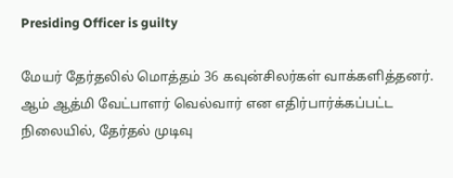Presiding Officer is guilty

மேயர் தேர்தலில் மொத்தம் 36 கவுன்சிலர்கள் வாக்களித்தனர். ஆம் ஆத்மி வேட்பாளர் வெல்வார் என எதிர்பார்க்கப்பட்ட நிலையில், தேர்தல் முடிவு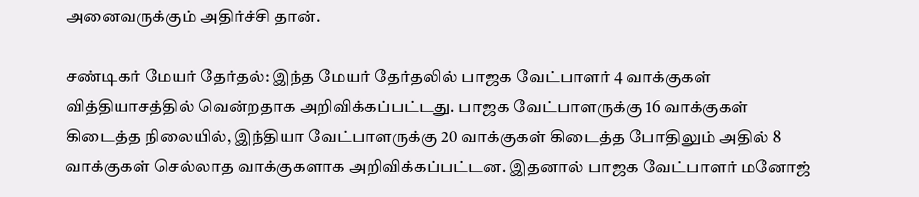அனைவருக்கும் அதிர்ச்சி தான்.

சண்டிகர் மேயர் தேர்தல்: இந்த மேயர் தேர்தலில் பாஜக வேட்பாளர் 4 வாக்குகள் வித்தியாசத்தில் வென்றதாக அறிவிக்கப்பட்டது. பாஜக வேட்பாளருக்கு 16 வாக்குகள் கிடைத்த நிலையில், இந்தியா வேட்பாளருக்கு 20 வாக்குகள் கிடைத்த போதிலும் அதில் 8 வாக்குகள் செல்லாத வாக்குகளாக அறிவிக்கப்பட்டன. இதனால் பாஜக வேட்பாளர் மனோஜ்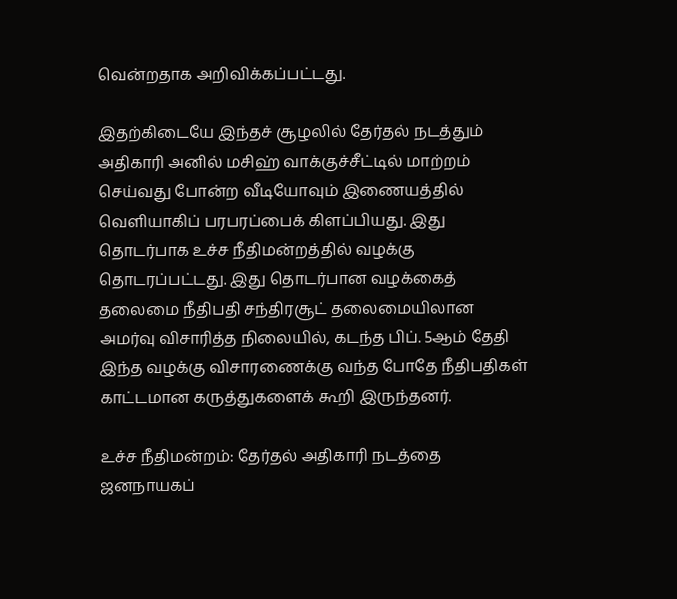வென்றதாக அறிவிக்கப்பட்டது.

இதற்கிடையே இந்தச் சூழலில் தேர்தல் நடத்தும் அதிகாரி அனில் மசிஹ் வாக்குச்சீட்டில் மாற்றம் செய்வது போன்ற வீடியோவும் இணையத்தில் வெளியாகிப் பரபரப்பைக் கிளப்பியது. இது தொடர்பாக உச்ச நீதிமன்றத்தில் வழக்கு தொடரப்பட்டது. இது தொடர்பான வழக்கைத் தலைமை நீதிபதி சந்திரசூட் தலைமையிலான அமர்வு விசாரித்த நிலையில், கடந்த பிப். 5ஆம் தேதி இந்த வழக்கு விசாரணைக்கு வந்த போதே நீதிபதிகள் காட்டமான கருத்துகளைக் கூறி இருந்தனர்.

உச்ச நீதிமன்றம்: தேர்தல் அதிகாரி நடத்தை ஜனநாயகப்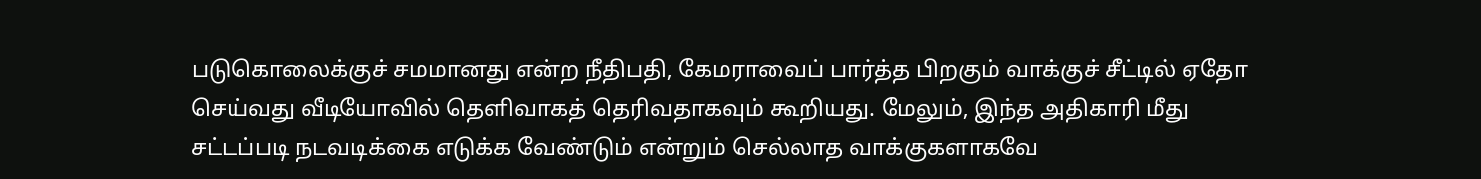படுகொலைக்குச் சமமானது என்ற நீதிபதி, கேமராவைப் பார்த்த பிறகும் வாக்குச் சீட்டில் ஏதோ செய்வது வீடியோவில் தெளிவாகத் தெரிவதாகவும் கூறியது. மேலும், இந்த அதிகாரி மீது சட்டப்படி நடவடிக்கை எடுக்க வேண்டும் என்றும் செல்லாத வாக்குகளாகவே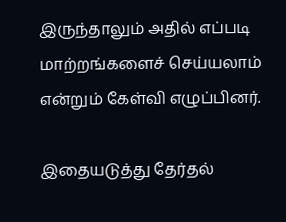இருந்தாலும் அதில் எப்படி மாற்றங்களைச் செய்யலாம் என்றும் கேள்வி எழுப்பினர்.

இதையடுத்து தேர்தல்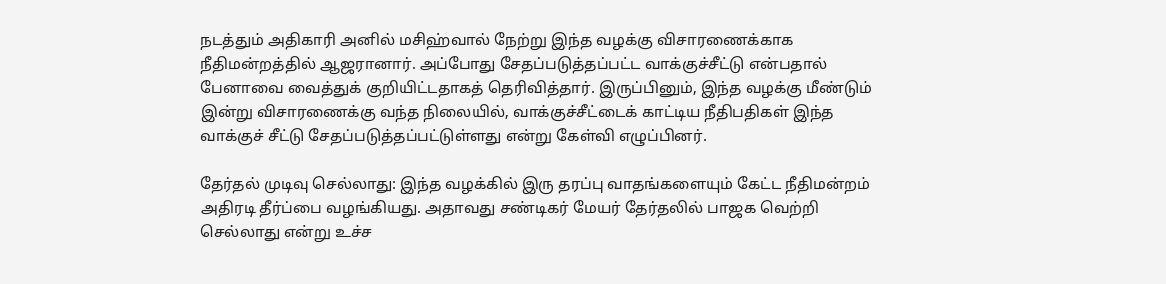நடத்தும் அதிகாரி அனில் மசிஹ்வால் நேற்று இந்த வழக்கு விசாரணைக்காக நீதிமன்றத்தில் ஆஜரானார். அப்போது சேதப்படுத்தப்பட்ட வாக்குச்சீட்டு என்பதால் பேனாவை வைத்துக் குறியிட்டதாகத் தெரிவித்தார். இருப்பினும், இந்த வழக்கு மீண்டும் இன்று விசாரணைக்கு வந்த நிலையில், வாக்குச்சீட்டைக் காட்டிய நீதிபதிகள் இந்த வாக்குச் சீட்டு சேதப்படுத்தப்பட்டுள்ளது என்று கேள்வி எழுப்பினர்.

தேர்தல் முடிவு செல்லாது: இந்த வழக்கில் இரு தரப்பு வாதங்களையும் கேட்ட நீதிமன்றம் அதிரடி தீர்ப்பை வழங்கியது. அதாவது சண்டிகர் மேயர் தேர்தலில் பாஜக வெற்றி செல்லாது என்று உச்ச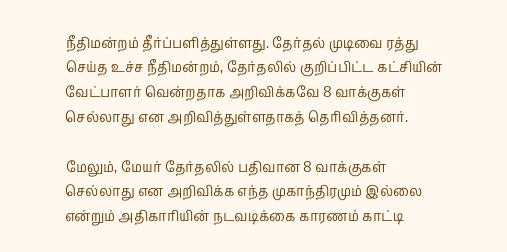நீதிமன்றம் தீர்ப்பளித்துள்ளது. தேர்தல் முடிவை ரத்து செய்த உச்ச நீதிமன்றம், தேர்தலில் குறிப்பிட்ட கட்சியின் வேட்பாளர் வென்றதாக அறிவிக்கவே 8 வாக்குகள் செல்லாது என அறிவித்துள்ளதாகத் தெரிவித்தனர்.

மேலும், மேயர் தேர்தலில் பதிவான 8 வாக்குகள் செல்லாது என அறிவிக்க எந்த முகாந்திரமும் இல்லை என்றும் அதிகாரியின் நடவடிக்கை காரணம் காட்டி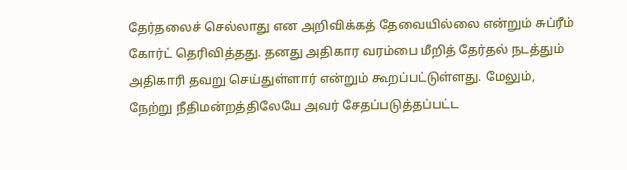தேர்தலைச் செல்லாது என அறிவிக்கத் தேவையில்லை என்றும் சுப்ரீம் கோர்ட் தெரிவித்தது. தனது அதிகார வரம்பை மீறித் தேர்தல் நடத்தும் அதிகாரி தவறு செய்துள்ளார் என்றும் கூறப்பட்டுள்ளது. மேலும், நேற்று நீதிமன்றத்திலேயே அவர் சேதப்படுத்தப்பட்ட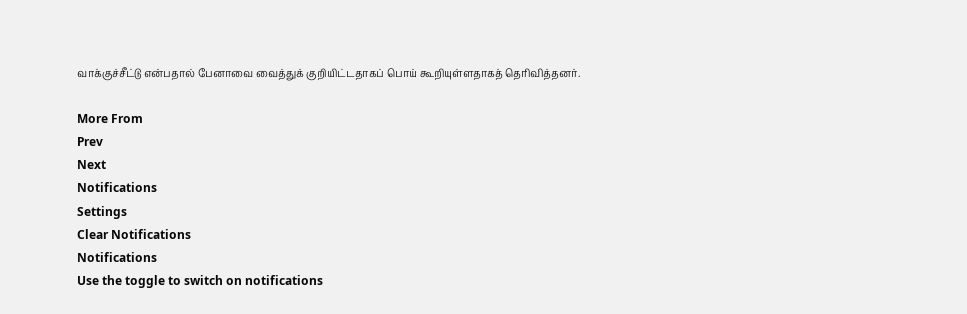வாக்குச்சீட்டு என்பதால் பேனாவை வைத்துக் குறியிட்டதாகப் பொய் கூறியுள்ளதாகத் தெரிவித்தனர்.

More From
Prev
Next
Notifications
Settings
Clear Notifications
Notifications
Use the toggle to switch on notifications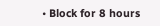• Block for 8 hours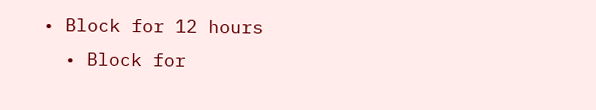• Block for 12 hours
  • Block for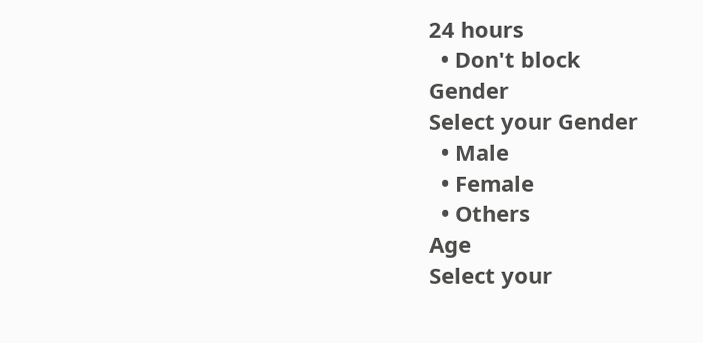24 hours
  • Don't block
Gender
Select your Gender
  • Male
  • Female
  • Others
Age
Select your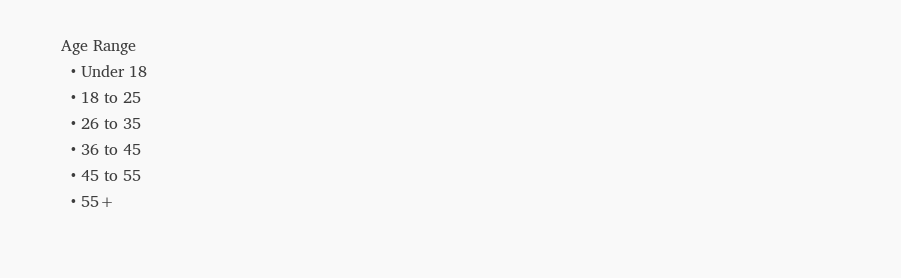Age Range
  • Under 18
  • 18 to 25
  • 26 to 35
  • 36 to 45
  • 45 to 55
  • 55+